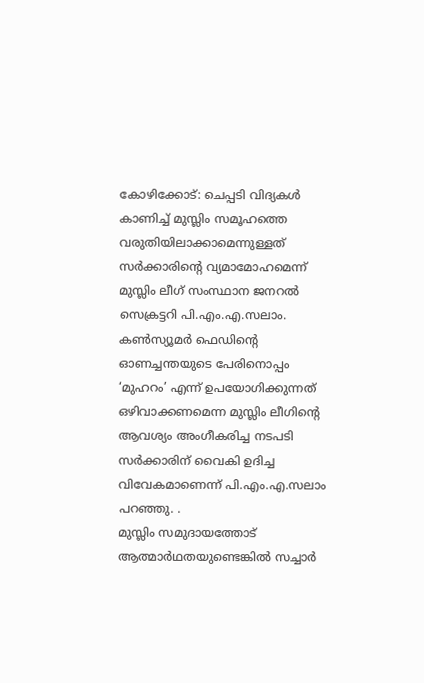കോഴിക്കോട്: ചെപ്പടി വിദ്യകൾ കാണിച്ച് മുസ്ലിം സമൂഹത്തെ വരുതിയിലാക്കാമെന്നുള്ളത് സർക്കാരിന്റെ വ്യമാമോഹമെന്ന് മുസ്ലിം ലീഗ് സംസ്ഥാന ജനറൽ സെക്രട്ടറി പി.എം.എ.സലാം. കൺസ്യൂമർ ഫെഡിന്റെ ഓണച്ചന്തയുടെ പേരിനൊപ്പം ‘മുഹറം’ എന്ന് ഉപയോഗിക്കുന്നത് ഒഴിവാക്കണമെന്ന മുസ്ലിം ലീഗിന്റെ ആവശ്യം അംഗീകരിച്ച നടപടി സർക്കാരിന് വൈകി ഉദിച്ച വിവേകമാണെന്ന് പി.എം.എ.സലാം പറഞ്ഞു. .
മുസ്ലിം സമുദായത്തോട് ആത്മാർഥതയുണ്ടെങ്കിൽ സച്ചാർ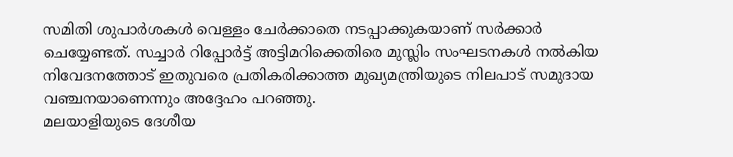സമിതി ശുപാർശകൾ വെള്ളം ചേർക്കാതെ നടപ്പാക്കുകയാണ് സർക്കാർ ചെയ്യേണ്ടത്. സച്ചാർ റിപ്പോർട്ട് അട്ടിമറിക്കെതിരെ മുസ്ലിം സംഘടനകൾ നൽകിയ നിവേദനത്തോട് ഇതുവരെ പ്രതികരിക്കാത്ത മുഖ്യമന്ത്രിയുടെ നിലപാട് സമുദായ വഞ്ചനയാണെന്നും അദ്ദേഹം പറഞ്ഞു.
മലയാളിയുടെ ദേശീയ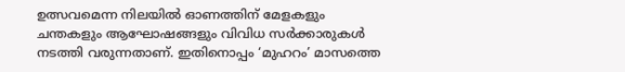ഉത്സവമെന്ന നിലയിൽ ഓണത്തിന് മേളകളും ചന്തകളും ആഘോഷങ്ങളും വിവിധ സർക്കാരുകൾ നടത്തി വരുന്നതാണ്. ഇതിനൊപ്പം ‘മുഹറം’ മാസത്തെ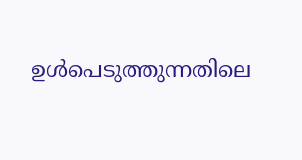ഉൾപെടുത്തുന്നതിലെ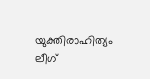യുക്തിരാഹിത്യം ലീഗ്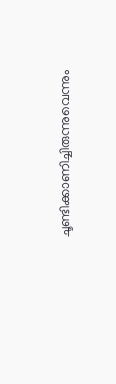ചൂണ്ടിക്കാണിച്ചിരുന്നുവെന്നും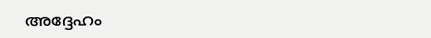അദ്ദേഹം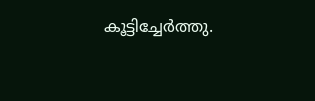കൂട്ടിച്ചേർത്തു.